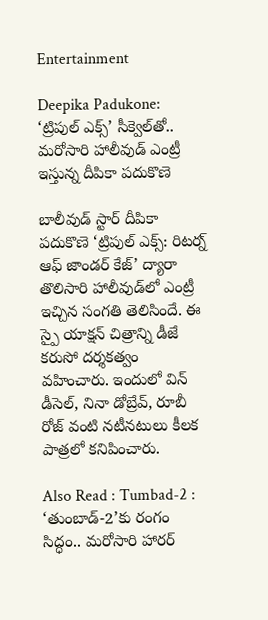Entertainment

Deepika Padukone: ‘ట్రిపుల్ ఎక్స్‌’ సీక్వెల్‌తో.. మరోసారి హాలీవుడ్‌ ఎంట్రీ ఇస్తున్న దీపికా పదుకొణె

బాలీవుడ్ స్టార్ దీపికా పదుకొణె ‘ట్రిపుల్ ఎక్స్: రిటర్న్ ఆఫ్ జాండర్ కేజ్’ ద్యారా తొలిసారి హాలీవుడ్‌లో ఎంట్రీ ఇచ్చిన సంగతి తెలిసిందే. ఈ స్పై యాక్షన్ చిత్రాన్ని డీజే కరుసో దర్శకత్వం వహించారు. ఇందులో విన్ డీసెల్, నినా డోబ్రేవ్, రూబీ రోజ్ వంటి నటీనటులు కీలక పాత్రలో కనిపించారు.

Also Read : Tumbad-2 : ‘తుంబాడ్-2’కు రంగం సిద్ధం.. మరోసారి హారర్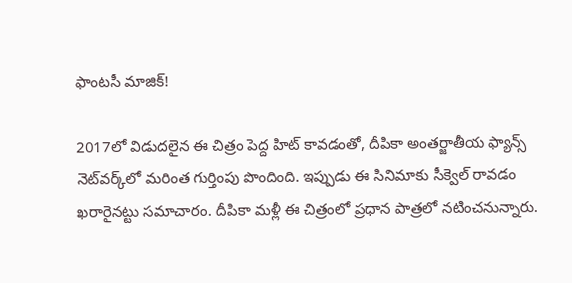ఫాంటసీ మాజిక్!

2017లో విడుదలైన ఈ చిత్రం పెద్ద హిట్ కావడంతో, దీపికా అంతర్జాతీయ ఫ్యాన్స్‌ నెట్‌వర్క్‌లో మరింత గుర్తింపు పొందింది. ఇప్పుడు ఈ సినిమాకు సీక్వెల్ రావడం ఖరారైనట్టు సమాచారం. దీపికా మళ్లీ ఈ చిత్రంలో ప్రధాన పాత్రలో నటించనున్నారు.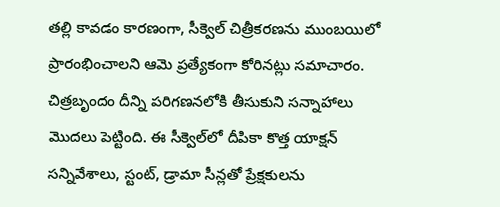తల్లి కావడం కారణంగా, సీక్వెల్‌ చిత్రీకరణను ముంబయిలో ప్రారంభించాలని ఆమె ప్రత్యేకంగా కోరినట్లు సమాచారం. చిత్రబృందం దీన్ని పరిగణనలోకి తీసుకుని సన్నాహాలు మొదలు పెట్టింది. ఈ సీక్వెల్‌లో దీపికా కొత్త యాక్షన్ సన్నివేశాలు, స్టంట్, డ్రామా సీన్లతో ప్రేక్షకులను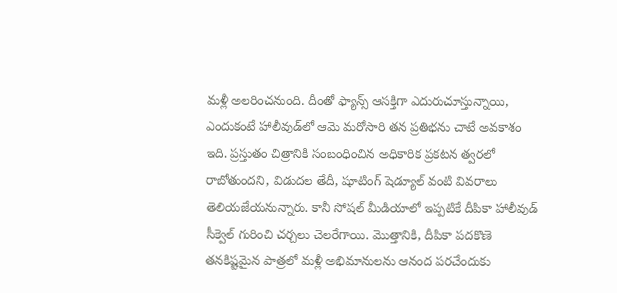మళ్లీ అలరించనుంది. దీంతో ఫ్యాన్స్ ఆసక్తిగా ఎదురుచూస్తున్నాయి, ఎందుకంటే హాలీవుడ్‌లో ఆమె మరోసారి తన ప్రతిభను చాటే అవకాశం ఇది. ప్రస్తుతం చిత్రానికి సంబంధించిన అధికారిక ప్రకటన త్వరలో రాబోతుందని, విడుదల తేదీ, షూటింగ్ షెడ్యూల్ వంటి వివరాలు తెలియజేయనున్నారు. కానీ సోషల్ మీడియాలో ఇప్పటికే దీపికా హాలీవుడ్ సీక్వెల్ గురించి చర్చలు చెలరేగాయి. మొత్తానికి, దీపికా పదకొణె తనకిష్టమైన పాత్రలో మళ్లీ అభిమానులను ఆనంద పరచేందుకు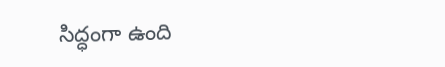సిద్ధంగా ఉంది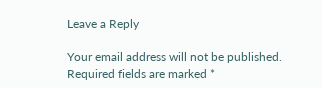Leave a Reply

Your email address will not be published. Required fields are marked *